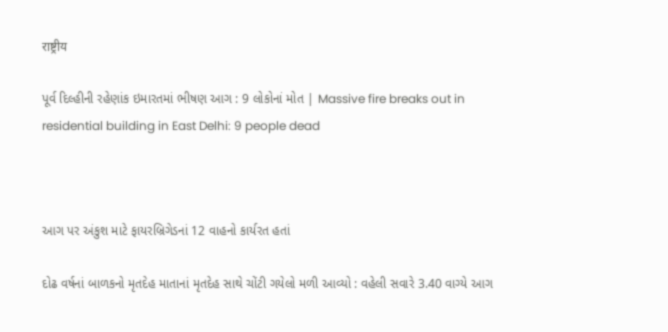राष्ट्रीय

પૂર્વ દિલ્હીની રહેણાંક ઇમારતમાં ભીષણ આગ : 9 લોકોનાં મોત | Massive fire breaks out in residential building in East Delhi: 9 people dead



આગ પર અંકુશ માટે ફાયરબ્રિગેડનાં 12 વાહનો કાર્યરત હતાં

દોઢ વર્ષનાં બાળકનો મૃતદેહ માતાનાં મૃતદેહ સાથે ચોંટી ગયેલો મળી આવ્યો : વહેલી સવારે 3.40 વાગ્યે આગ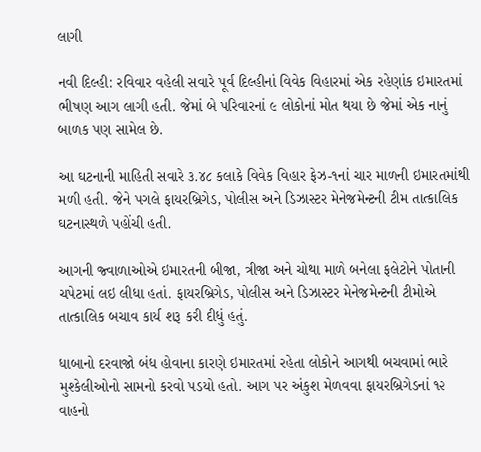લાગી

નવી દિલ્હી: રવિવાર વહેલી સવારે પૂર્વ દિલ્હીનાં વિવેક વિહારમાં એક રહેણાંક ઇમારતમાં ભીષણ આગ લાગી હતી. જેમાં બે પરિવારનાં ૯ લોકોનાં મોત થયા છે જેમાં એક નાનું બાળક પણ સામેલ છે.

આ ઘટનાની માહિતી સવારે ૩.૪૮ કલાકે વિવેક વિહાર ફેઝ-૧નાં ચાર માળની ઇમારતમાંથી મળી હતી. જેને પગલે ફાયરબ્રિગેડ, પોલીસ અને ડિઝાસ્ટર મેનેજમેન્ટની ટીમ તાત્કાલિક ઘટનાસ્થળે પહોંચી હતી.

આગની જ્વાળાઓએ ઇમારતની બીજા, ત્રીજા અને ચોથા માળે બનેલા ફલેટોને પોતાની ચપેટમાં લઇ લીધા હતાં. ફાયરબ્રિગેડ, પોલીસ અને ડિઝાસ્ટર મેનેજમેન્ટની ટીમોએ તાત્કાલિક બચાવ કાર્ય શરૂ કરી દીધું હતું.

ધાબાનો દરવાજો બંધ હોવાના કારણે ઇમારતમાં રહેતા લોકોને આગથી બચવામાં ભારે મુશ્કેલીઓનો સામનો કરવો પડયો હતો. આગ પર અંકુશ મેળવવા ફાયરબ્રિગેડનાં ૧૨ વાહનો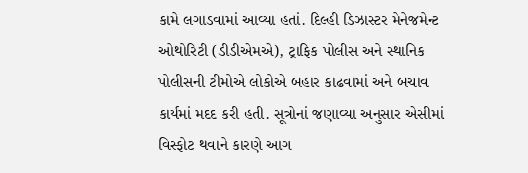કામે લગાડવામાં આવ્યા હતાં. દિલ્હી ડિઝાસ્ટર મેનેજમેન્ટ ઓથોરિટી (ડીડીએમએ), ટ્રાફિક પોલીસ અને સ્થાનિક પોલીસની ટીમોએ લોકોએ બહાર કાઢવામાં અને બચાવ કાર્યમાં મદદ કરી હતી. સૂત્રોનાં જણાવ્યા અનુસાર એસીમાં વિસ્ફોટ થવાને કારણે આગ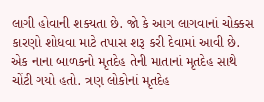લાગી હોવાની શક્યતા છે. જો કે આગ લાગવાનાં ચોક્કસ કારણો શોધવા માટે તપાસ શરૂ કરી દેવામાં આવી છે. એક નાના બાળકનો મૃતદેહ તેની માતાનાં મૃતદેહ સાથે ચોંટી ગયો હતો. ત્રણ લોકોનાં મૃતદેહ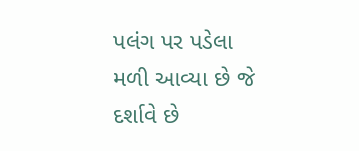પલંગ પર પડેલા મળી આવ્યા છે જે દર્શાવે છે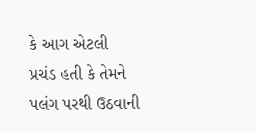કે આગ એટલી પ્રચંડ હતી કે તેમને પલંગ પરથી ઉઠવાની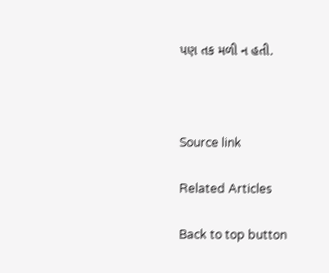પણ તક મળી ન હતી.



Source link

Related Articles

Back to top button